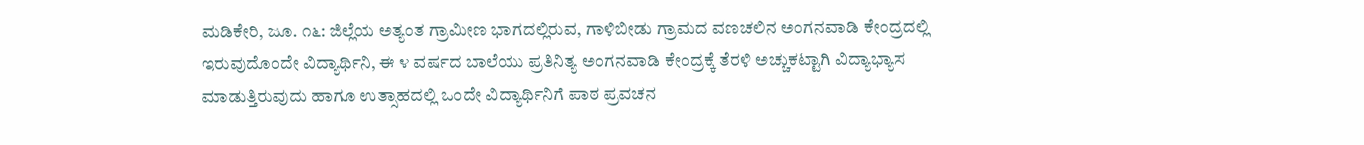ಮಡಿಕೇರಿ, ಜೂ. ೧೬: ಜಿಲ್ಲೆಯ ಅತ್ಯಂತ ಗ್ರಾಮೀಣ ಭಾಗದಲ್ಲಿರುವ, ಗಾಳಿಬೀಡು ಗ್ರಾಮದ ವಣಚಲಿನ ಅಂಗನವಾಡಿ ಕೇಂದ್ರದಲ್ಲಿ ಇರುವುದೊಂದೇ ವಿದ್ಯಾರ್ಥಿನಿ, ಈ ೪ ವರ್ಷದ ಬಾಲೆಯು ಪ್ರತಿನಿತ್ಯ ಅಂಗನವಾಡಿ ಕೇಂದ್ರಕ್ಕೆ ತೆರಳಿ ಅಚ್ಚುಕಟ್ಟಾಗಿ ವಿದ್ಯಾಭ್ಯಾಸ ಮಾಡುತ್ತಿರುವುದು ಹಾಗೂ ಉತ್ಸಾಹದಲ್ಲಿ ಒಂದೇ ವಿದ್ಯಾರ್ಥಿನಿಗೆ ಪಾಠ ಪ್ರವಚನ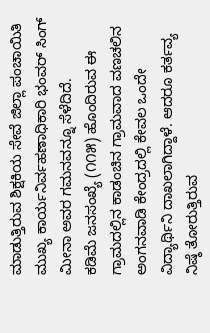ಮಾಡುತ್ತಿರುವ ಶಿಕ್ಷಕಿಯ ಸೇವೆ ಜಿಲ್ಲಾ ಪಂಚಾಯಿತಿ ಮುಖ್ಯ ಕಾರ್ಯನಿರ್ವಹಣಾಧಿಕಾರಿ ಭಂವರ್ ಸಿಂಗ್ ಮೀನಾ ಅವರ ಗಮನವನ್ನೂ ಸೆಳೆದಿದೆ.
ಕಡಿಮೆ ಜನಸಂಖ್ಯೆ (೧೧೫) ಹೊಂದಿರುವ ಈ ಗ್ರಾಮದಲ್ಲಿನ ಕಾಡಂಚಿನ ಗ್ರಾಮವಾದ ವಣಚಲಿನ ಅಂಗನವಾಡಿ ಕೇಂದ್ರದಲ್ಲಿ ಕೇವಲ ಒಂದೇ ವಿದ್ಯಾರ್ಥಿನಿ ದಾಖಲಾಗಿದ್ದಾಳೆ. ಆದರೂ ಕರ್ತವ್ಯ ನಿಷ್ಠೆ ತೋರುತ್ತಿರುವ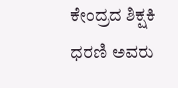ಕೇಂದ್ರದ ಶಿಕ್ಷಕಿ ಧರಣಿ ಅವರು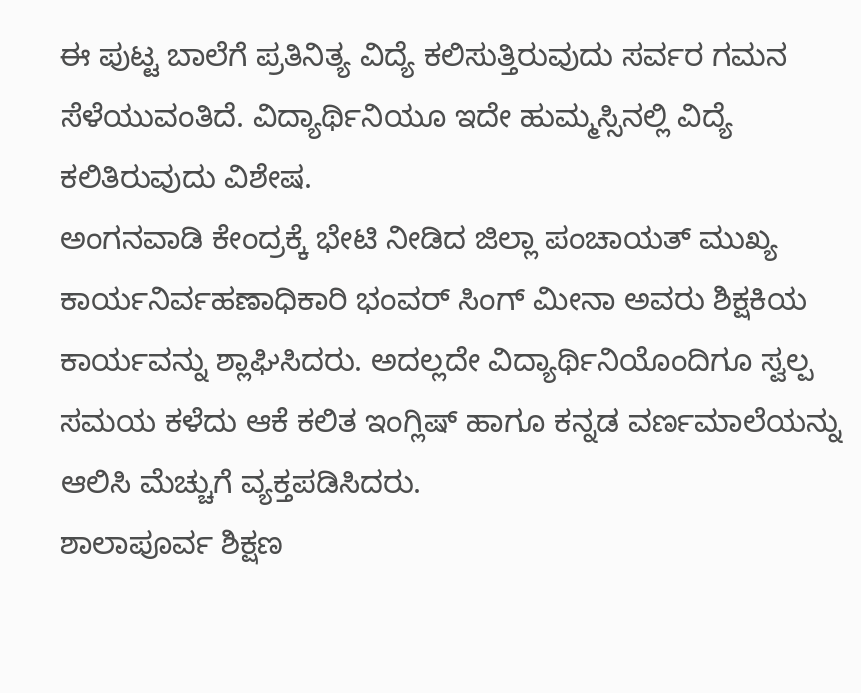ಈ ಪುಟ್ಟ ಬಾಲೆಗೆ ಪ್ರತಿನಿತ್ಯ ವಿದ್ಯೆ ಕಲಿಸುತ್ತಿರುವುದು ಸರ್ವರ ಗಮನ ಸೆಳೆಯುವಂತಿದೆ. ವಿದ್ಯಾರ್ಥಿನಿಯೂ ಇದೇ ಹುಮ್ಮಸ್ಸಿನಲ್ಲಿ ವಿದ್ಯೆ ಕಲಿತಿರುವುದು ವಿಶೇಷ.
ಅಂಗನವಾಡಿ ಕೇಂದ್ರಕ್ಕೆ ಭೇಟಿ ನೀಡಿದ ಜಿಲ್ಲಾ ಪಂಚಾಯತ್ ಮುಖ್ಯ ಕಾರ್ಯನಿರ್ವಹಣಾಧಿಕಾರಿ ಭಂವರ್ ಸಿಂಗ್ ಮೀನಾ ಅವರು ಶಿಕ್ಷಕಿಯ ಕಾರ್ಯವನ್ನು ಶ್ಲಾಘಿಸಿದರು. ಅದಲ್ಲದೇ ವಿದ್ಯಾರ್ಥಿನಿಯೊಂದಿಗೂ ಸ್ವಲ್ಪ ಸಮಯ ಕಳೆದು ಆಕೆ ಕಲಿತ ಇಂಗ್ಲಿಷ್ ಹಾಗೂ ಕನ್ನಡ ವರ್ಣಮಾಲೆಯನ್ನು ಆಲಿಸಿ ಮೆಚ್ಚುಗೆ ವ್ಯಕ್ತಪಡಿಸಿದರು.
ಶಾಲಾಪೂರ್ವ ಶಿಕ್ಷಣ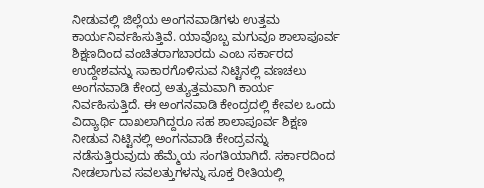ನೀಡುವಲ್ಲಿ ಜಿಲ್ಲೆಯ ಅಂಗನವಾಡಿಗಳು ಉತ್ತಮ ಕಾರ್ಯನಿರ್ವಹಿಸುತ್ತಿವೆ. ಯಾವೊಬ್ಬ ಮಗುವೂ ಶಾಲಾಪೂರ್ವ ಶಿಕ್ಷಣದಿಂದ ವಂಚಿತರಾಗಬಾರದು ಎಂಬ ಸರ್ಕಾರದ ಉದ್ದೇಶವನ್ನು ಸಾಕಾರಗೊಳಿಸುವ ನಿಟ್ಟಿನಲ್ಲಿ ವಣಚಲು ಅಂಗನವಾಡಿ ಕೇಂದ್ರ ಅತ್ಯುತ್ತಮವಾಗಿ ಕಾರ್ಯ ನಿರ್ವಹಿಸುತ್ತಿದೆ. ಈ ಅಂಗನವಾಡಿ ಕೇಂದ್ರದಲ್ಲಿ ಕೇವಲ ಒಂದು ವಿದ್ಯಾರ್ಥಿ ದಾಖಲಾಗಿದ್ದರೂ ಸಹ ಶಾಲಾಪೂರ್ವ ಶಿಕ್ಷಣ ನೀಡುವ ನಿಟ್ಟಿನಲ್ಲಿ ಅಂಗನವಾಡಿ ಕೇಂದ್ರವನ್ನು ನಡೆಸುತ್ತಿರುವುದು ಹೆಮ್ಮೆಯ ಸಂಗತಿಯಾಗಿದೆ. ಸರ್ಕಾರದಿಂದ ನೀಡಲಾಗುವ ಸವಲತ್ತುಗಳನ್ನು ಸೂಕ್ತ ರೀತಿಯಲ್ಲಿ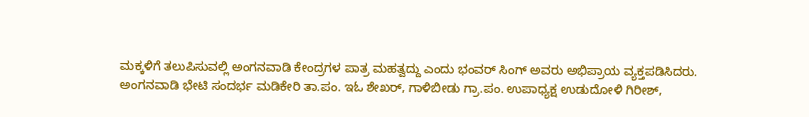ಮಕ್ಕಳಿಗೆ ತಲುಪಿಸುವಲ್ಲಿ ಅಂಗನವಾಡಿ ಕೇಂದ್ರಗಳ ಪಾತ್ರ ಮಹತ್ವದ್ದು ಎಂದು ಭಂವರ್ ಸಿಂಗ್ ಅವರು ಅಭಿಪ್ರಾಯ ವ್ಯಕ್ತಪಡಿಸಿದರು.
ಅಂಗನವಾಡಿ ಭೇಟಿ ಸಂದರ್ಭ ಮಡಿಕೇರಿ ತಾ.ಪಂ. ಇಓ ಶೇಖರ್, ಗಾಳಿಬೀಡು ಗ್ರಾ.ಪಂ. ಉಪಾಧ್ಯಕ್ಷ ಉಡುದೋಳಿ ಗಿರೀಶ್,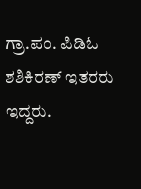ಗ್ರಾ.ಪಂ. ಪಿಡಿಓ ಶಶಿಕಿರಣ್ ಇತರರು ಇದ್ದರು.